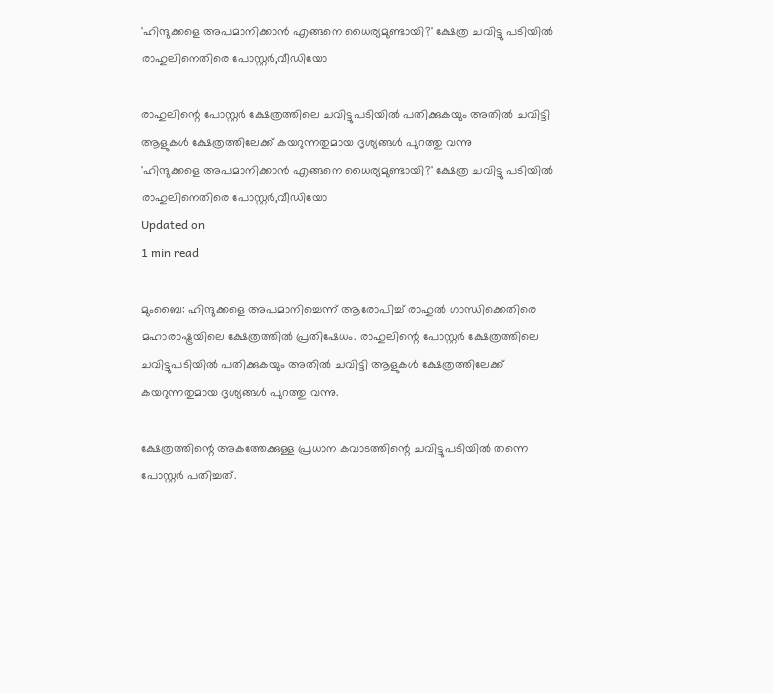'ഹിന്ദുക്കളെ അപമാനിക്കാന്‍ എങ്ങനെ ധൈര്യമുണ്ടായി?' ക്ഷേത്ര ചവിട്ടു പടിയില്‍ രാഹുലിനെതിരെ പോസ്റ്റര്‍,വീഡിയോ

രാഹുലിന്റെ പോസ്റ്റര്‍ ക്ഷേത്രത്തിലെ ചവിട്ടുപടിയില്‍ പതിക്കുകയും അതില്‍ ചവിട്ടി ആളുകള്‍ ക്ഷേത്രത്തിലേക്ക് കയറുന്നതുമായ ദൃശ്യങ്ങള്‍ പുറത്തു വന്നു
'ഹിന്ദുക്കളെ അപമാനിക്കാന്‍ എങ്ങനെ ധൈര്യമുണ്ടായി?' ക്ഷേത്ര ചവിട്ടു പടിയില്‍ രാഹുലിനെതിരെ പോസ്റ്റര്‍,വീഡിയോ
Updated on
1 min read

മുംബൈ: ഹിന്ദുക്കളെ അപമാനിച്ചെന്ന് ആരോപിച്ച് രാഹുല്‍ ഗാന്ധിക്കെതിരെ മഹാരാഷ്ട്രയിലെ ക്ഷേത്രത്തില്‍ പ്രതിഷേധം. രാഹുലിന്റെ പോസ്റ്റര്‍ ക്ഷേത്രത്തിലെ ചവിട്ടുപടിയില്‍ പതിക്കുകയും അതില്‍ ചവിട്ടി ആളുകള്‍ ക്ഷേത്രത്തിലേക്ക് കയറുന്നതുമായ ദൃശ്യങ്ങള്‍ പുറത്തു വന്നു.

ക്ഷേത്രത്തിന്റെ അകത്തേക്കുള്ള പ്രധാന കവാടത്തിന്റെ ചവിട്ടുപടിയില്‍ തന്നെ പോസ്റ്റര്‍ പതിച്ചത്.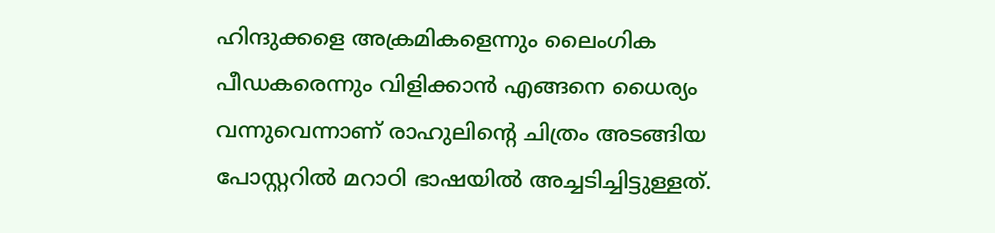ഹിന്ദുക്കളെ അക്രമികളെന്നും ലൈംഗിക പീഡകരെന്നും വിളിക്കാന്‍ എങ്ങനെ ധൈര്യം വന്നുവെന്നാണ് രാഹുലിന്റെ ചിത്രം അടങ്ങിയ പോസ്റ്ററില്‍ മറാഠി ഭാഷയില്‍ അച്ചടിച്ചിട്ടുള്ളത്.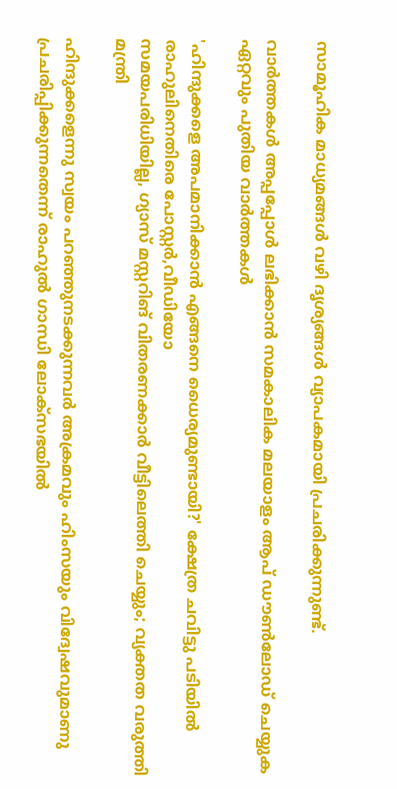സാമൂഹിക മാധ്യമങ്ങള്‍ വഴി ദൃശ്യങ്ങള്‍ വ്യാപകമായി പ്രചരിക്കുന്നുണ്ട്.

വാര്‍ത്തകള്‍ അപ്പപ്പോള്‍ ലഭിക്കാന്‍ സമകാലിക മലയാളം ആപ് ഡൗണ്‍ലോഡ് ചെയ്യുക ഏറ്റവും പുതിയ വാര്‍ത്തകള്‍

'ഹിന്ദുക്കളെ അപമാനിക്കാന്‍ എങ്ങനെ ധൈര്യമുണ്ടായി?' ക്ഷേത്ര ചവിട്ടു പടിയില്‍ രാഹുലിനെതിരെ പോസ്റ്റര്‍,വീഡിയോ
സമയപരിധിയില്ല, ഗ്യാസ് മസ്റ്ററിങ് വിതരണക്കാര്‍ വീട്ടിലെത്തി ചെയ്യും; വ്യക്തത വരുത്തി മന്ത്രി

ഹിന്ദുക്കളെന്നു സ്വയം പറഞ്ഞുനടക്കുന്നവര്‍ അക്രമവും ഹിംസയും വിദ്വേഷവുമാണു പ്രചരിപ്പിക്കുന്നതെന്ന് രാഹുല്‍ ഗാന്ധി ലോക്‌സഭയില്‍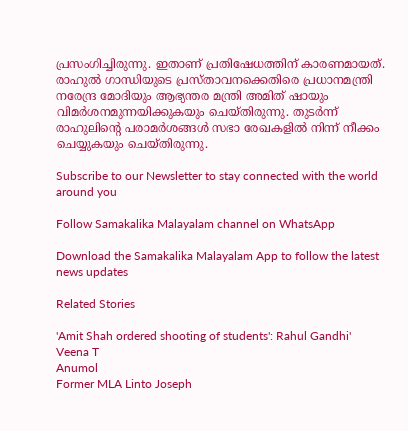പ്രസംഗിച്ചിരുന്നു. ഇതാണ് പ്രതിഷേധത്തിന് കാരണമായത്. രാഹുല്‍ ഗാന്ധിയുടെ പ്രസ്താവനക്കെതിരെ പ്രധാനമന്ത്രി നരേന്ദ്ര മോദിയും ആഭ്യന്തര മന്ത്രി അമിത് ഷായും വിമര്‍ശനമുന്നയിക്കുകയും ചെയ്തിരുന്നു. തുടര്‍ന്ന് രാഹുലിന്റെ പരാമര്‍ശങ്ങള്‍ സഭാ രേഖകളില്‍ നിന്ന് നീക്കം ചെയ്യുകയും ചെയ്തിരുന്നു.

Subscribe to our Newsletter to stay connected with the world around you

Follow Samakalika Malayalam channel on WhatsApp

Download the Samakalika Malayalam App to follow the latest news updates

Related Stories

'Amit Shah ordered shooting of students': Rahul Gandhi'
Veena T
Anumol
Former MLA Linto Joseph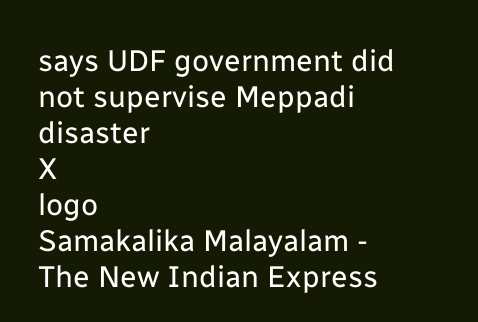says UDF government did not supervise Meppadi disaster
X
logo
Samakalika Malayalam - The New Indian Express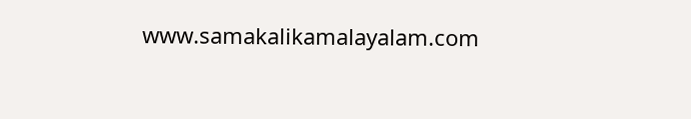www.samakalikamalayalam.com